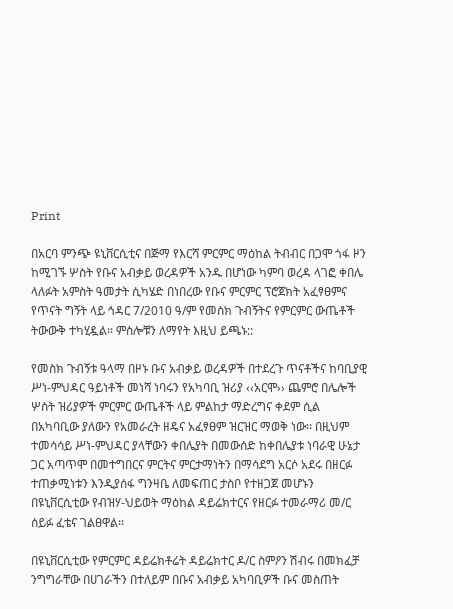Print

በአርባ ምንጭ ዩኒቨርሲቲና በጅማ የእርሻ ምርምር ማዕከል ትብብር በጋሞ ጎፋ ዞን ከሚገኙ ሦስት የቡና አብቃይ ወረዳዎች አንዱ በሆነው ካምባ ወረዳ ላገፎ ቀበሌ ላለፉት አምስት ዓመታት ሲካሄድ በነበረው የቡና ምርምር ፕሮጀክት አፈፃፀምና የጥናት ግኝት ላይ ኅዳር 7/2010 ዓ/ም የመስክ ጉብኝትና የምርምር ውጤቶች ትውውቅ ተካሂዷል፡፡ ምስሎቹን ለማየት እዚህ ይጫኑ::

የመስክ ጉብኝቱ ዓላማ በዞኑ ቡና አብቃይ ወረዳዎች በተደረጉ ጥናቶችና ከባቢያዊ ሥነ-ምህዳር ዓይነቶች መነሻ ነባሩን የአካባቢ ዝሪያ ‹‹አርሞ›› ጨምሮ በሌሎች ሦስት ዝሪያዎች ምርምር ውጤቶች ላይ ምልከታ ማድረግና ቀደም ሲል በአካባቢው ያለውን የአመራረት ዘዴና አፈፃፀም ዝርዝር ማወቅ ነው፡፡ በዚህም ተመሳሳይ ሥነ-ምህዳር ያላቸውን ቀበሌያት በመውሰድ ከቀበሌያቱ ነባራዊ ሁኔታ ጋር አጣጥሞ በመተግበርና ምርትና ምርታማነትን በማሳደግ አርሶ አደሩ በዘርፉ ተጠቃሚነቱን እንዲያሰፋ ግንዛቤ ለመፍጠር ታስቦ የተዘጋጀ መሆኑን በዩኒቨርሲቲው የብዝሃ-ህይወት ማዕከል ዳይሬክተርና የዘርፉ ተመራማሪ መ/ር ሰይፉ ፈቴና ገልፀዋል፡፡

በዩኒቨርሲቲው የምርምር ዳይሬክቶሬት ዳይሬክተር ዶ/ር ስምዖን ሽብሩ በመክፈቻ ንግግራቸው በሀገራችን በተለይም በቡና አብቃይ አካባቢዎች ቡና መስጠት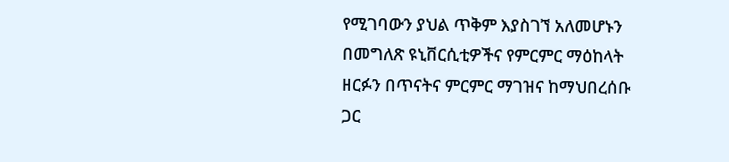የሚገባውን ያህል ጥቅም እያስገኘ አለመሆኑን በመግለጽ ዩኒቨርሲቲዎችና የምርምር ማዕከላት ዘርፉን በጥናትና ምርምር ማገዝና ከማህበረሰቡ ጋር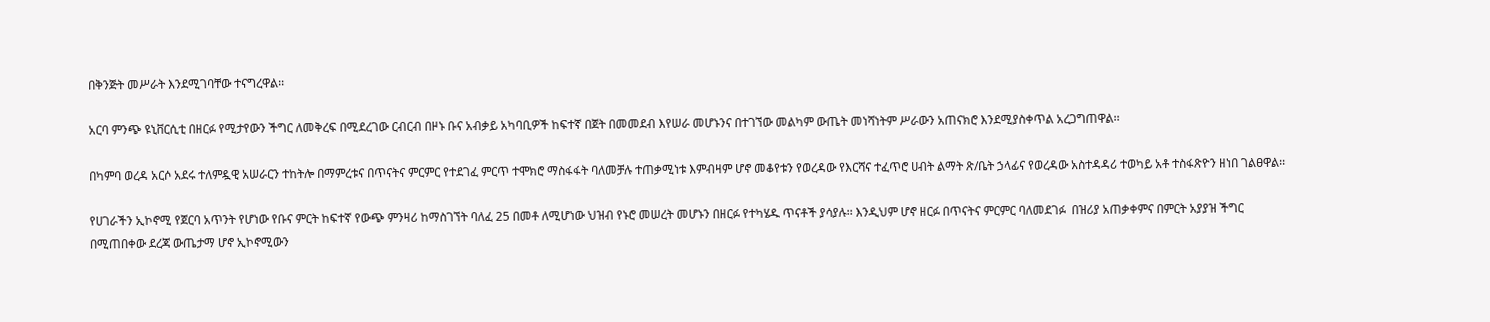በቅንጅት መሥራት እንደሚገባቸው ተናግረዋል፡፡

አርባ ምንጭ ዩኒቨርሲቲ በዘርፉ የሚታየውን ችግር ለመቅረፍ በሚደረገው ርብርብ በዞኑ ቡና አብቃይ አካባቢዎች ከፍተኛ በጀት በመመደብ እየሠራ መሆኑንና በተገኘው መልካም ውጤት መነሻነትም ሥራውን አጠናክሮ እንደሚያስቀጥል አረጋግጠዋል፡፡

በካምባ ወረዳ አርሶ አደሩ ተለምዷዊ አሠራርን ተከትሎ በማምረቱና በጥናትና ምርምር የተደገፈ ምርጥ ተሞክሮ ማስፋፋት ባለመቻሉ ተጠቃሚነቱ እምብዛም ሆኖ መቆየቱን የወረዳው የእርሻና ተፈጥሮ ሀብት ልማት ጽ/ቤት ኃላፊና የወረዳው አስተዳዳሪ ተወካይ አቶ ተስፋጽዮን ዘነበ ገልፀዋል፡፡

የሀገራችን ኢኮኖሚ የጀርባ አጥንት የሆነው የቡና ምርት ከፍተኛ የውጭ ምንዛሪ ከማስገኘት ባለፈ 25 በመቶ ለሚሆነው ህዝብ የኑሮ መሠረት መሆኑን በዘርፉ የተካሄዱ ጥናቶች ያሳያሉ፡፡ እንዲህም ሆኖ ዘርፉ በጥናትና ምርምር ባለመደገፉ  በዝሪያ አጠቃቀምና በምርት አያያዝ ችግር በሚጠበቀው ደረጃ ውጤታማ ሆኖ ኢኮኖሚውን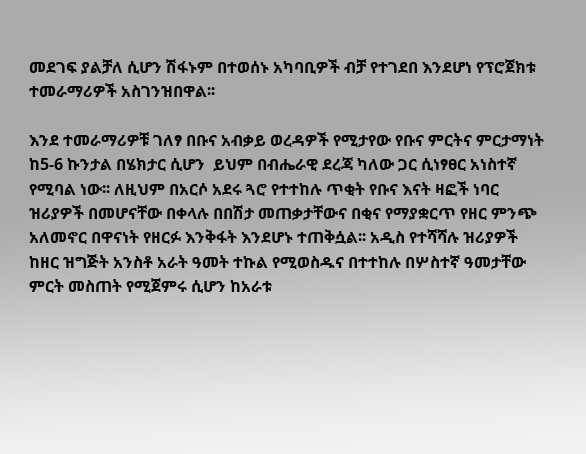መደገፍ ያልቻለ ሲሆን ሽፋኑም በተወሰኑ አካባቢዎች ብቻ የተገደበ እንደሆነ የፕሮጀክቱ ተመራማሪዎች አስገንዝበዋል፡፡

እንደ ተመራማሪዎቹ ገለፃ በቡና አብቃይ ወረዳዎች የሚታየው የቡና ምርትና ምርታማነት ከ5-6 ኩንታል በሄክታር ሲሆን  ይህም በብሔራዊ ደረጃ ካለው ጋር ሲነፃፀር አነስተኛ የሚባል ነው፡፡ ለዚህም በአርሶ አደሩ ጓሮ የተተከሉ ጥቂት የቡና እናት ዛፎች ነባር ዝሪያዎች በመሆናቸው በቀላሉ በበሽታ መጠቃታቸውና በቂና የማያቋርጥ የዘር ምንጭ አለመኖር በዋናነት የዘርፉ እንቅፋት እንደሆኑ ተጠቅሷል፡፡ አዲስ የተሻሻሉ ዝሪያዎች ከዘር ዝግጅት አንስቶ አራት ዓመት ተኩል የሚወስዱና በተተከሉ በሦስተኛ ዓመታቸው ምርት መስጠት የሚጀምሩ ሲሆን ከአራቱ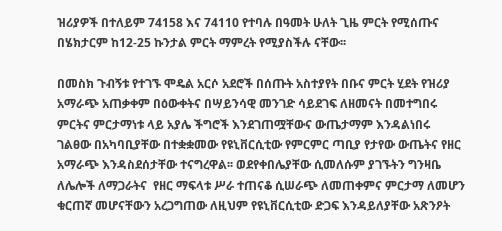ዝሪያዎች በተለይም 74158 እና 74110 የተባሉ በዓመት ሁለት ጊዜ ምርት የሚሰጡና በሄክታርም ከ12-25 ኩንታል ምርት ማምረት የሚያስችሉ ናቸው፡፡

በመስክ ጉብኝቱ የተገኙ ሞዴል አርሶ አደሮች በሰጡት አስተያየት በቡና ምርት ሂደት የዝሪያ አማራጭ አጠቃቀም በዕውቀትና በሣይንሳዊ መንገድ ሳይደገፍ ለዘመናት በመተግበሩ ምርትና ምርታማነቱ ላይ አያሌ ችግሮች እንደገጠሟቸውና ውጤታማም እንዳልነበሩ ገልፀው በአካባቢያቸው በተቋቋመው የዩኒቨርሲቲው የምርምር ጣቢያ የታየው ውጤትና የዘር አማራጭ እንዳስደሰታቸው ተናግረዋል፡፡ ወደየቀበሌያቸው ሲመለሱም ያገኙትን ግንዛቤ ለሌሎች ለማጋራትና  የዘር ማፍላቱ ሥራ ተጠናቆ ሲሠራጭ ለመጠቀምና ምርታማ ለመሆን ቁርጠኛ መሆናቸውን አረጋግጠው ለዚህም የዩኒቨርሲቲው ድጋፍ እንዳይለያቸው አጽንዖት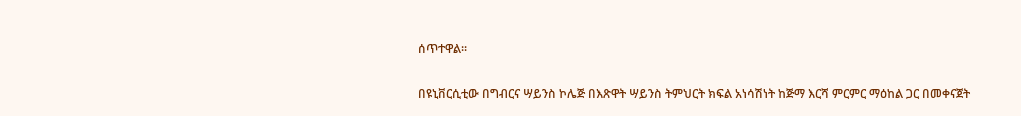ሰጥተዋል፡፡

በዩኒቨርሲቲው በግብርና ሣይንስ ኮሌጅ በእጽዋት ሣይንስ ትምህርት ክፍል አነሳሽነት ከጅማ እርሻ ምርምር ማዕከል ጋር በመቀናጀት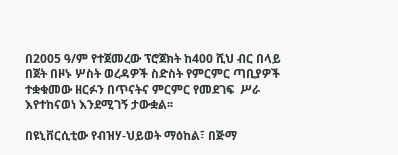በ2005 ዓ/ም የተጀመረው ፕሮጀክት ከ400 ሺህ ብር በላይ በጀት በዞኑ ሦስት ወረዳዎች ስድስት የምርምር ጣቢያዎች ተቋቁመው ዘርፉን በጥናትና ምርምር የመደገፍ  ሥራ እየተከናወነ እንደሚገኝ ታውቋል፡፡

በዩኒቨርሲቲው የብዝሃ-ህይወት ማዕከል፣ በጅማ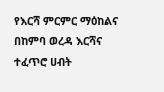የእርሻ ምርምር ማዕከልና በከምባ ወረዳ እርሻና ተፈጥሮ ሀብት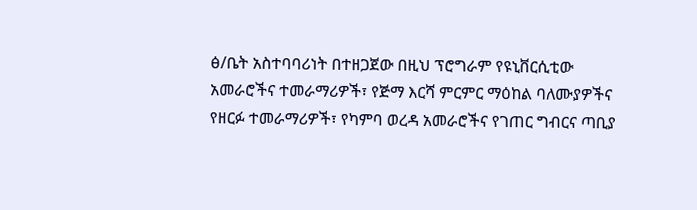ፅ/ቤት አስተባባሪነት በተዘጋጀው በዚህ ፕሮግራም የዩኒቨርሲቲው አመራሮችና ተመራማሪዎች፣ የጅማ እርሻ ምርምር ማዕከል ባለሙያዎችና የዘርፉ ተመራማሪዎች፣ የካምባ ወረዳ አመራሮችና የገጠር ግብርና ጣቢያ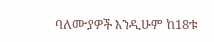ባለሙያዎች እንዲሁም ከ18ቱ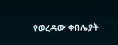የወረዳው ቀበሌያት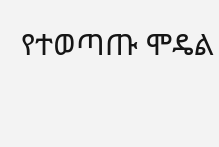የተወጣጡ ሞዴል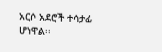አርሶ አደሮች ተሳታፊ ሆነዋል፡፡